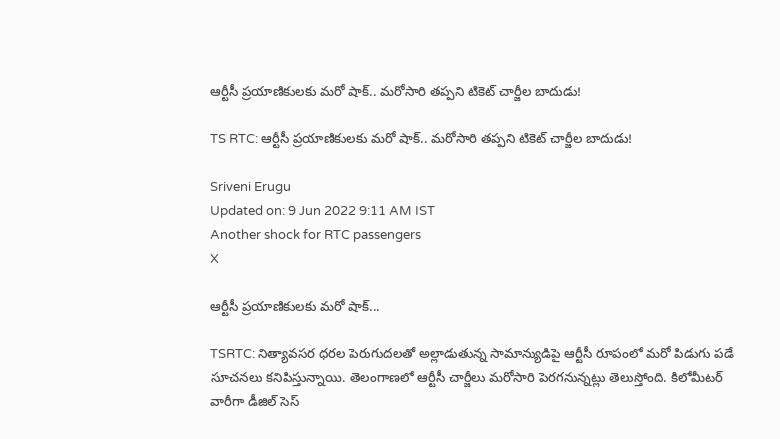ఆర్టీసీ ప్రయాణికులకు మరో షాక్.. మరోసారి తప్పని టికెట్ చార్జీల బాదుడు!

TS RTC: ఆర్టీసీ ప్రయాణికులకు మరో షాక్.. మరోసారి తప్పని టికెట్ చార్జీల బాదుడు!

Sriveni Erugu
Updated on: 9 Jun 2022 9:11 AM IST
Another shock for RTC passengers
X

ఆర్టీసీ ప్రయాణికులకు మరో షాక్...

TSRTC: నిత్యావసర ధరల పెరుగుదలతో అల్లాడుతున్న సామాన్యుడిపై ఆర్టీసీ రూపంలో మరో పిడుగు పడే సూచనలు కనిపిస్తున్నాయి. తెలంగాణలో ఆర్టీసీ చార్జీలు మరోసారి పెరగనున్నట్లు తెలుస్తోంది. కిలోమీటర్‌ వారీగా డీజిల్‌ సెస్‌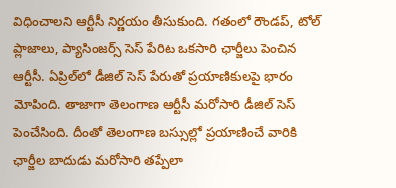విధించాలని ఆర్టీసీ నిర్ణయం తీసుకుంది. గతంలో రౌండప్‌, టోల్‌ ప్లాజాలు, ప్యాసింజర్స్‌ సెస్‌ పేరిట ఒకసారి ఛార్జీలు పెంచిన ఆర్టీసీ. ఏప్రిల్‌లో డీజిల్‌ సెస్‌ పేరుతో ప్రయాణికులపై భారం మోపింది. తాజాగా తెలంగాణ ఆర్టీసీ మరోసారి డీజిల్ సెస్ పెంచేసింది. దీంతో తెలంగాణ బస్సుల్లో ప్రయాణించే వారికి ఛార్జీల బాదుడు మరోసారి తప్పేలా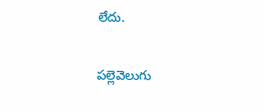లేదు.

ప‌ల్లెవెలుగు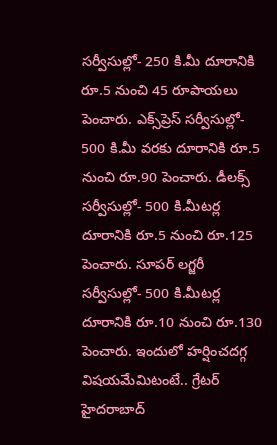సర్వీసుల్లో- 250 కి.మీ దూరానికి రూ.5 నుంచి 45 రూపాయలు పెంచారు. ఎక్స్‌ప్రెస్‌ సర్వీసుల్లో- 500 కి.మీ వరకు దూరానికి రూ.5 నుంచి రూ.90 పెంచారు. డీల‌క్స్‌ సర్వీసుల్లో- 500 కి.మీటర్ల దూరానికి రూ.5 నుంచి రూ.125 పెంచారు. సూప‌ర్ ల‌గ్జరీ సర్వీసుల్లో- 500 కి.మీటర్ల దూరానికి రూ.10 నుంచి రూ.130 పెంచారు. ఇందులో హర్షించదగ్గ విషయమేమిటంటే.. గ్రేటర్ హైదరాబాద్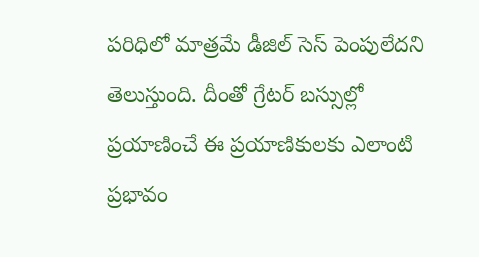పరిధిలో మాత్రమే డీజిల్ సెస్ పెంపులేదని తెలుస్తుంది. దీంతో గ్రేటర్ బస్సుల్లో ప్రయాణించే ఈ ప్రయాణికులకు ఎలాంటి ప్రభావం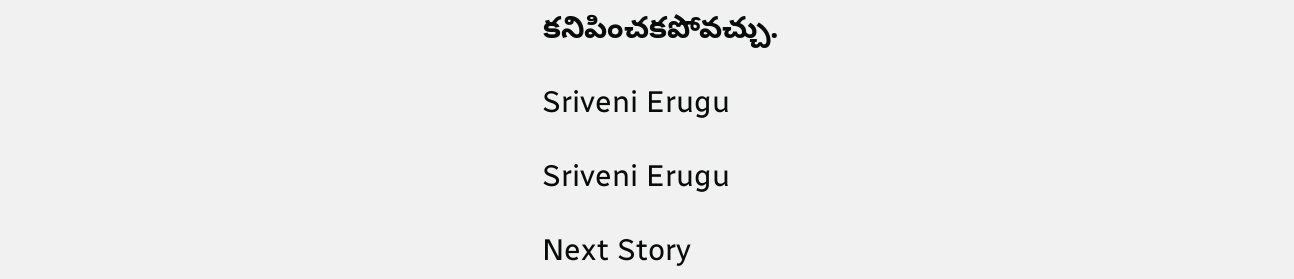కనిపించకపోవచ్చు.

Sriveni Erugu

Sriveni Erugu

Next Story